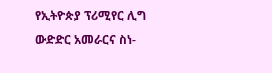የኢትዮጵያ ፕሪሚየር ሊግ ውድድር አመራርና ስነ-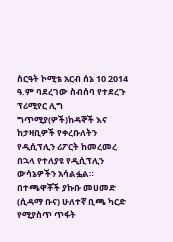ስርዓት ኮሚቴ አርብ ሰኔ 10 2014 ዓ.ም ባደረገው ስብሰባ የተደረጉ ፕሪሚየር ሊግ ግጥሚያ(ዎች)ከዳኞች እና ከታዛቢዎች የቀረቡለትን የዲሲፕሊን ሪፖርት ከመረመረ በኋላ የተለያዩ የዲሲፕሊን ውሳኔዎችን አሳልፏል።
በተጫዋቾች ያኩቡ መሀመድ (ሲዳማ ቡና) ሁለተኛ ቢጫ ካርድ የሚያስጥ ጥፋት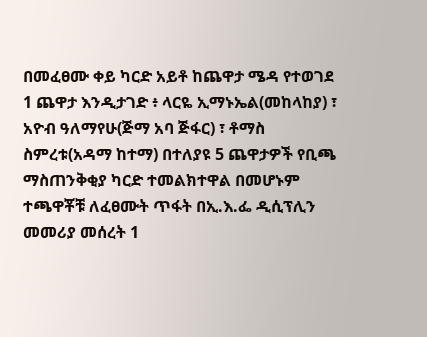በመፈፀሙ ቀይ ካርድ አይቶ ከጨዋታ ሜዳ የተወገደ 1 ጨዋታ እንዲታገድ ፥ ላርዬ ኢማኑኤል(መከላከያ) ፣ አዮብ ዓለማየሁ(ጅማ አባ ጅፋር) ፣ ቶማስ ስምረቱ(አዳማ ከተማ) በተለያዩ 5 ጨዋታዎች የቢጫ ማስጠንቅቂያ ካርድ ተመልክተዋል በመሆኑም ተጫዋቾቹ ለፈፀሙት ጥፋት በኢ.እ.ፌ ዲሲፕሊን መመሪያ መሰረት 1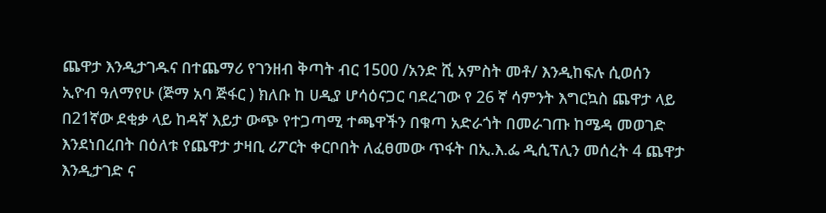ጨዋታ እንዲታገዱና በተጨማሪ የገንዘብ ቅጣት ብር 1500 /አንድ ሺ አምስት መቶ/ እንዲከፍሉ ሲወሰን ኢዮብ ዓለማየሁ (ጅማ አባ ጅፋር ) ክለቡ ከ ሀዲያ ሆሳዕናጋር ባደረገው የ 26 ኛ ሳምንት እግርኳስ ጨዋታ ላይ በ21ኛው ደቂቃ ላይ ከዳኛ እይታ ውጭ የተጋጣሚ ተጫዋችን በቁጣ አድራጎት በመራገጡ ከሜዳ መወገድ እንደነበረበት በዕለቱ የጨዋታ ታዛቢ ሪፖርት ቀርቦበት ለፈፀመው ጥፋት በኢ.እ.ፌ ዲሲፕሊን መሰረት 4 ጨዋታ እንዲታገድ ና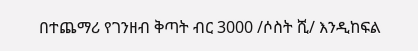በተጨማሪ የገንዘብ ቅጣት ብር 3000 /ሶስት ሺ/ እንዲከፍል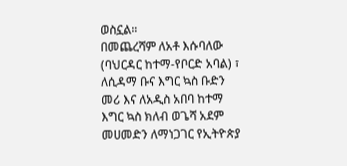ወስኗል።
በመጨረሻም ለአቶ እሱባለው (ባህርዳር ከተማ-የቦርድ አባል) ፣ ለሲዳማ ቡና እግር ኳስ ቡድን መሪ እና ለአዲስ አበባ ከተማ እግር ኳስ ክለብ ወጌሻ አደም መሀመድን ለማነጋገር የኢትዮጵያ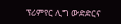ፕሪምየር ሊግ ውድድርና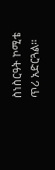ስነስርዓት ኮሚቴ ጥሪ አድርጓል።